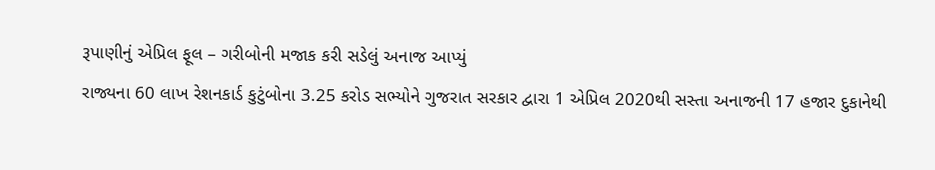રૂપાણીનું એપ્રિલ ફૂલ – ગરીબોની મજાક કરી સડેલું અનાજ આપ્યું
રાજ્યના 60 લાખ રેશનકાર્ડ કુટુંબોના 3.25 કરોડ સભ્યોને ગુજરાત સરકાર દ્વારા 1 એપ્રિલ 2020થી સસ્તા અનાજની 17 હજાર દુકાનેથી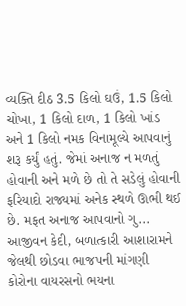વ્યક્તિ દીઠ 3.5 કિલો ઘઉં, 1.5 કિલો ચોખા, 1 કિલો દાળ, 1 કિલો ખાંડ અને 1 કિલો નમક વિનામૂલ્યે આપવાનું શરૂ કર્યું હતું. જેમાં અનાજ ન મળતું હોવાની અને મળે છે તો તે સડેલું હોવાની ફરિયાદો રાજ્યમાં અનેક સ્થળે ઊભી થઈ છે. મફત અનાજ આપવાનો ગુ...
આજીવન કેદી, બળાત્કારી આશારામને જેલથી છોડવા ભાજપની માંગણી
કોરોના વાયરસનો ભયના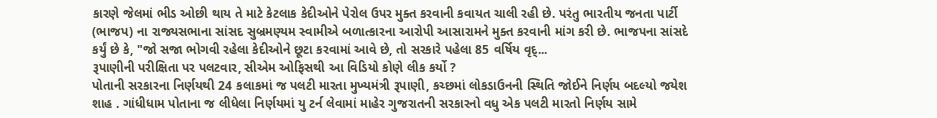કારણે જેલમાં ભીડ ઓછી થાય તે માટે કેટલાક કેદીઓને પેરોલ ઉપર મુક્ત કરવાની કવાયત ચાલી રહી છે. પરંતુ ભારતીય જનતા પાર્ટી (ભાજપ) ના રાજ્યસભાના સાંસદ સુબ્રમણ્યમ સ્વામીએ બળાત્કારના આરોપી આસારામને મુક્ત કરવાની માંગ કરી છે. ભાજપના સાંસદે કર્યું છે કે, "જો સજા ભોગવી રહેલા કેદીઓને છૂટા કરવામાં આવે છે, તો સરકારે પહેલા 85 વર્ષિય વૃદ્...
રૂપાણીની પરીક્ષિતા પર પલટવાર, સીએમ ઓફિસથી આ વિડિયો કોણે લીક કર્યો ?
પોતાની સરકારના નિર્ણયથી 24 કલાકમાં જ પલટી મારતા મુખ્યમંત્રી રૂપાણી, કચ્છમાં લોકડાઉનની સ્થિતિ જોઈને નિર્ણય બદલ્યો જયેશ શાહ . ગાંધીધામ પોતાના જ લીધેલા નિર્ણયમાં યુ ટર્ન લેવામાં માહેર ગુજરાતની સરકારનો વધુ એક પલટી મારતો નિર્ણય સામે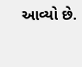આવ્યો છે.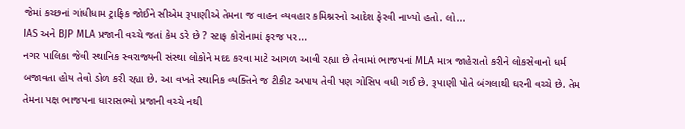જેમાં કચ્છનાં ગાંધીધામ ટ્રાફિક જોઈને સીએમ રૂપાણીએ તેમના જ વાહન વ્યવહાર કમિશ્નરનો આદેશ ફેરવી નાખ્યો હતો. લો...
IAS અને BJP MLA પ્રજાની વચ્ચે જતાં કેમ ડરે છે ? સ્ટાફ કોરોનામાં ફરજ પર...
નગર પાલિકા જેવી સ્થાનિક સ્વરાજ્યની સંસ્થા લોકોને મદદ કરવા માટે આગળ આવી રહ્યા છે તેવામાં ભાજપનાં MLA માત્ર જાહેરાતો કરીને લોકસેવાનો ધર્મ બજાવતા હોય તેવો ડોળ કરી રહ્યા છે. આ વખતે સ્થાનિક વ્યક્તિને જ ટીકીટ અપાય તેવી પણ ગોસિપ વધી ગઈ છે. રૂપાણી પોતે બંગલાથી ઘરની વચ્ચે છે. તેમ તેમના પક્ષ ભાજપના ધારાસભ્યો પ્રજાની વચ્ચે નથી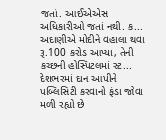જતાં. આઈએએસ અધિકારીઓ જતાં નથી. ક...
અદાણીએ મોદીને વહાલા થવા રૂ.100 કરોડ આપ્યા, તેની કચ્છની હોસ્પિટલમાં સ્ટ...
દેશભરમાં દાન આપીને પબ્લિસિટી કરવાનો ફંડા જોવા મળી રહ્યો છે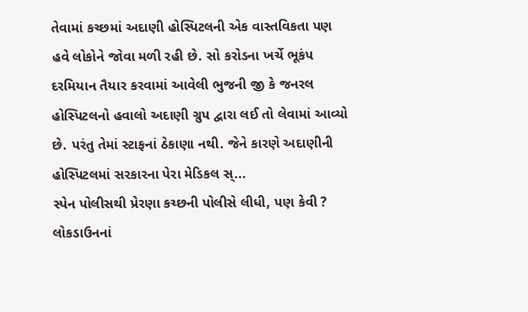તેવામાં કચ્છમાં અદાણી હોસ્પિટલની એક વાસ્તવિકતા પણ હવે લોકોને જોવા મળી રહી છે. સો કરોડના ખર્ચે ભૂકંપ દરમિયાન તૈયાર કરવામાં આવેલી ભુજની જી કે જનરલ હોસ્પિટલનો હવાલો અદાણી ગ્રુપ દ્વારા લઈ તો લેવામાં આવ્યો છે. પરંતુ તેમાં સ્ટાફનાં ઠેકાણા નથી. જેને કારણે અદાણીની હોસ્પિટલમાં સરકારના પેરા મેડિકલ સ્...
સ્પેન પોલીસથી પ્રેરણા કચ્છની પોલીસે લીધી, પણ કેવી ?
લોકડાઉનનાં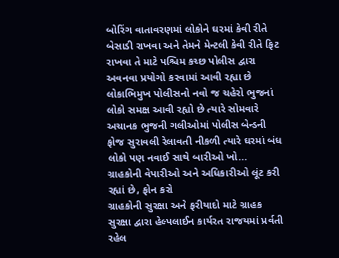બોરિંગ વાતાવરણમાં લોકોને ઘરમાં કેવી રીતે બેસાડી રાખવા અને તેમને મેન્ટલી કેવી રીતે ફિટ રાખવા તે માટે પશ્ચિમ કચ્છ પોલીસ દ્વારા અવનવા પ્રયોગો કરવામાં આવી રહ્યા છે લોકાભિમુખ પોલીસનો નવો જ ચહેરો ભુજનાં લોકો સમક્ષ આવી રહ્યો છે ત્યારે સોમવારે અચાનક ભુજની ગલીઓમાં પોલીસ બેન્ડની ફોજ સુરાવલી રેલાવતી નીકળી ત્યારે ઘરમાં બંધ લોકો પણ નવાઈ સાથે બારીઓ ખો...
ગ્રાહકોની વેપારીઓ અને અધિકારીઓ લૂંટ કરી રહ્યાં છે, ફોન કરો
ગ્રાહકોની સુરક્ષા અને ફરીયાદો માટે ગ્રાહક સુરક્ષા દ્વારા હેલ્પલાઈન કાર્યરત રાજયમાં પ્રર્વતી રહેલ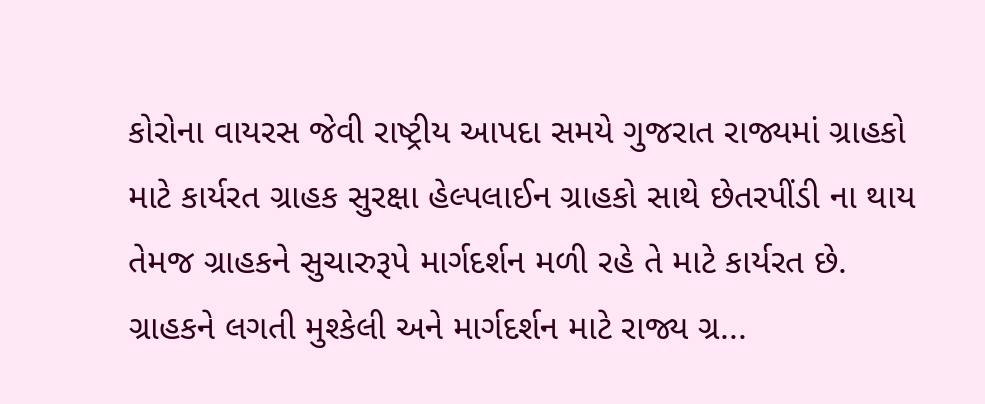કોરોના વાયરસ જેવી રાષ્ટ્રીય આપદા સમયે ગુજરાત રાજ્યમાં ગ્રાહકો માટે કાર્યરત ગ્રાહક સુરક્ષા હેલ્પલાઈન ગ્રાહકો સાથે છેતરપીંડી ના થાય તેમજ ગ્રાહકને સુચારુરૂપે માર્ગદર્શન મળી રહે તે માટે કાર્યરત છે. ગ્રાહકને લગતી મુશ્કેલી અને માર્ગદર્શન માટે રાજ્ય ગ્ર...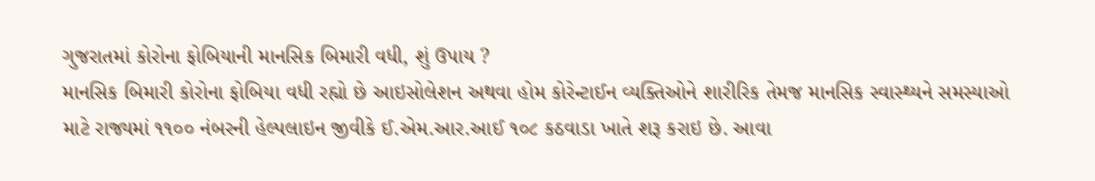ગુજરાતમાં કોરોના ફોબિયાની માનસિક બિમારી વધી, શું ઉપાય ?
માનસિક બિમારી કોરોના ફોબિયા વધી રહ્યો છે આઇસોલેશન અથવા હોમ કોરેન્ટાઈન વ્યક્તિઓને શારીરિક તેમજ માનસિક સ્વાસ્થ્યને સમસ્યાઓ માટે રાજ્યમાં ૧૧૦૦ નંબરની હેલ્પલાઇન જીવીકે ઈ.એમ.આર.આઈ ૧૦૮ કઠવાડા ખાતે શરૂ કરાઇ છે. આવા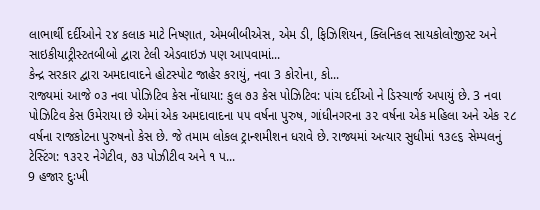લાભાર્થી દર્દીઓને ૨૪ કલાક માટે નિષ્ણાત, એમબીબીએસ, એમ ડી, ફિઝિશિયન, ક્લિનિકલ સાયકોલોજીસ્ટ અને સાઇકીયાટ્રીસ્ટતબીબો દ્વારા ટેલી એડવાઇઝ પણ આપવામાં...
કેન્દ્ર સરકાર દ્વારા અમદાવાદને હોટસ્પોટ જાહેર કરાયું, નવા 3 કોરોના, કો...
રાજ્યમાં આજે ૦૩ નવા પોઝિટિવ કેસ નોંધાયા: કુલ ૭૩ કેસ પોઝિટિવ: પાંચ દર્દીઓ ને ડિસ્ચાર્જ અપાયું છે. 3 નવા પોઝિટિવ કેસ ઉમેરાયા છે એમાં એક અમદાવાદના ૫૫ વર્ષના પુરુષ, ગાંધીનગરના ૩૨ વર્ષના એક મહિલા અને એક ૨૮ વર્ષના રાજકોટના પુરુષનો કેસ છે. જે તમામ લોકલ ટ્રાન્શમીશન ધરાવે છે. રાજ્યમાં અત્યાર સુધીમાં ૧૩૯૬ સેમ્પલનું ટેસ્ટિંગ: ૧૩૨૨ નેગેટીવ, ૭૩ પોઝીટીવ અને ૧ પ...
9 હજાર દુઃખી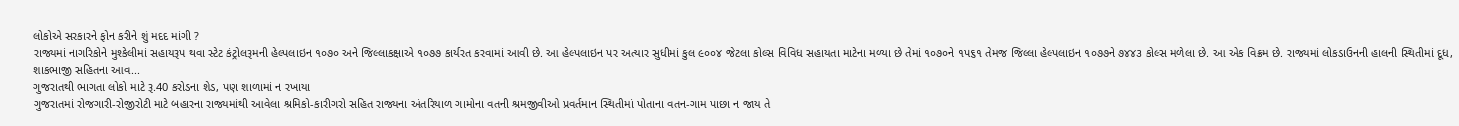લોકોએ સરકારને ફોન કરીને શું મદદ માંગી ?
રાજ્યમાં નાગરિકોને મુશ્કેલીમાં સહાયરૂપ થવા સ્ટેટ કંટ્રોલરૂમની હેલ્પલાઇન ૧૦૭૦ અને જિલ્લાકક્ષાએ ૧૦૭૭ કાર્યરત કરવામાં આવી છે. આ હેલ્પલાઇન પર અત્યાર સુધીમાં કુલ ૯૦૦૪ જેટલા કોલ્સ વિવિધ સહાયતા માટેના મળ્યા છે તેમાં ૧૦૭૦ને ૧પ૬૧ તેમજ જિલ્લા હેલ્પલાઇન ૧૦૭૭ને ૭૪૪૩ કોલ્સ મળેલા છે. આ એક વિક્રમ છે. રાજ્યમાં લોકડાઉનની હાલની સ્થિતીમાં દૂધ, શાકભાજી સહિતના આવ...
ગુજરાતથી ભાગતા લોકો માટે રૂ.40 કરોડના શેડ, પણ શાળામાં ન રખાયા
ગુજરાતમાં રોજગારી-રોજીરોટી માટે બહારના રાજ્યમાંથી આવેલા શ્રમિકો-કારીગરો સહિત રાજ્યના અંતરિયાળ ગામોના વતની શ્રમજીવીઓ પ્રવર્તમાન સ્થિતીમાં પોતાના વતન-ગામ પાછા ન જાય તે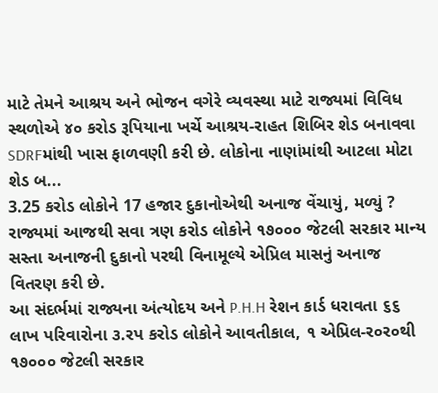માટે તેમને આશ્રય અને ભોજન વગેરે વ્યવસ્થા માટે રાજ્યમાં વિવિધ સ્થળોએ ૪૦ કરોડ રૂપિયાના ખર્ચે આશ્રય-રાહત શિબિર શેડ બનાવવા SDRFમાંથી ખાસ ફાળવણી કરી છે. લોકોના નાણાંમાંથી આટલા મોટા શેડ બ...
3.25 કરોડ લોકોને 17 હજાર દુકાનોએથી અનાજ વેંચાયું, મળ્યું ?
રાજ્યમાં આજથી સવા ત્રણ કરોડ લોકોને ૧૭૦૦૦ જેટલી સરકાર માન્ય સસ્તા અનાજની દુકાનો પરથી વિનામૂલ્યે એપ્રિલ માસનું અનાજ વિતરણ કરી છે.
આ સંદર્ભમાં રાજ્યના અંત્યોદય અને P.H.H રેશન કાર્ડ ધરાવતા ૬૬ લાખ પરિવારોના ૩.રપ કરોડ લોકોને આવતીકાલ, ૧ એપ્રિલ-ર૦ર૦થી ૧૭૦૦૦ જેટલી સરકાર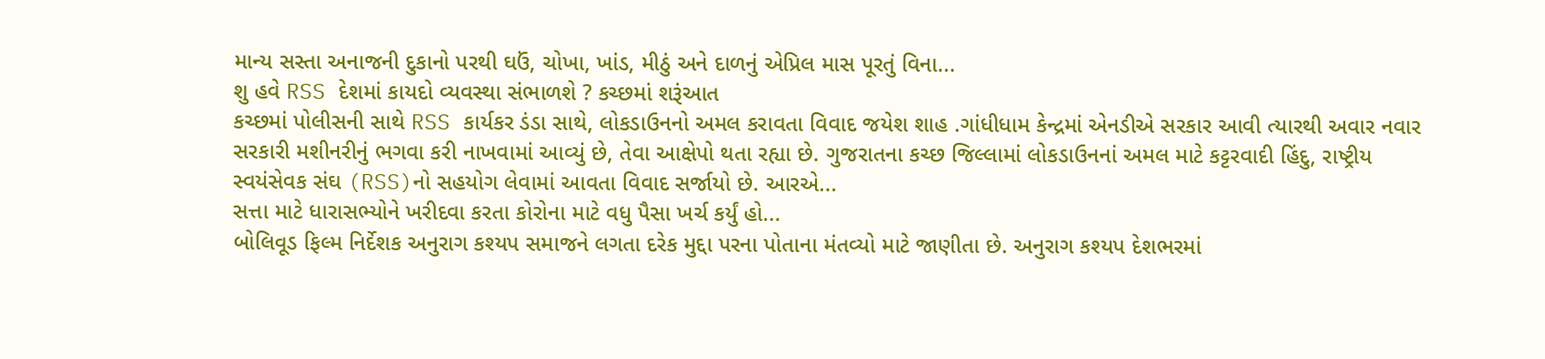માન્ય સસ્તા અનાજની દુકાનો પરથી ઘઉં, ચોખા, ખાંડ, મીઠું અને દાળનું એપ્રિલ માસ પૂરતું વિના...
શુ હવે RSS દેશમાં કાયદો વ્યવસ્થા સંભાળશે ? કચ્છમાં શરૂંઆત
કચ્છમાં પોલીસની સાથે RSS કાર્યકર ડંડા સાથે, લોકડાઉનનો અમલ કરાવતા વિવાદ જયેશ શાહ .ગાંધીધામ કેન્દ્રમાં એનડીએ સરકાર આવી ત્યારથી અવાર નવાર સરકારી મશીનરીનું ભગવા કરી નાખવામાં આવ્યું છે, તેવા આક્ષેપો થતા રહ્યા છે. ગુજરાતના કચ્છ જિલ્લામાં લોકડાઉનનાં અમલ માટે કટ્ટરવાદી હિંદુ, રાષ્ટ્રીય સ્વયંસેવક સંઘ (RSS)નો સહયોગ લેવામાં આવતા વિવાદ સર્જાયો છે. આરએ...
સત્તા માટે ધારાસભ્યોને ખરીદવા કરતા કોરોના માટે વધુ પૈસા ખર્ચ કર્યું હો...
બોલિવૂડ ફિલ્મ નિર્દેશક અનુરાગ કશ્યપ સમાજને લગતા દરેક મુદ્દા પરના પોતાના મંતવ્યો માટે જાણીતા છે. અનુરાગ કશ્યપ દેશભરમાં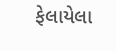ફેલાયેલા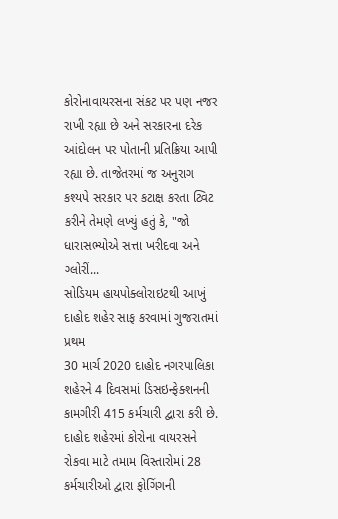કોરોનાવાયરસના સંકટ પર પણ નજર રાખી રહ્યા છે અને સરકારના દરેક આંદોલન પર પોતાની પ્રતિક્રિયા આપી રહ્યા છે. તાજેતરમાં જ અનુરાગ કશ્યપે સરકાર પર કટાક્ષ કરતા ટ્વિટ કરીને તેમણે લખ્યું હતું કે, "જો ધારાસભ્યોએ સત્તા ખરીદવા અને ગ્લોરીં...
સોડિયમ હાયપોક્લોરાઇટથી આખું દાહોદ શહેર સાફ કરવામાં ગુજરાતમાં પ્રથમ
30 માર્ચ 2020 દાહોદ નગરપાલિકા શહેરને 4 દિવસમાં ડિસઇન્ફેક્શનની કામગીરી 415 કર્મચારી દ્વારા કરી છે. દાહોદ શહેરમાં કોરોના વાયરસને રોકવા માટે તમામ વિસ્તારોમાં 28 કર્મચારીઓ દ્વારા ફોગિંગની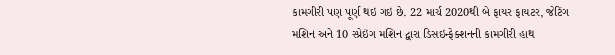કામગીરી પણ પૂર્ણ થઇ ગઇ છે. 22 માર્ચ 2020થી બે ફાયર ફાયટર, જેટિંગ મશિન અને 10 સ્પ્રેઇંગ મશિન દ્વારા ડિસઇન્ફેક્શનની કામગીરી હાથ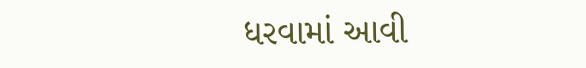ધરવામાં આવી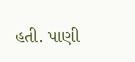હતી. પાણી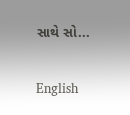સાથે સો...

English